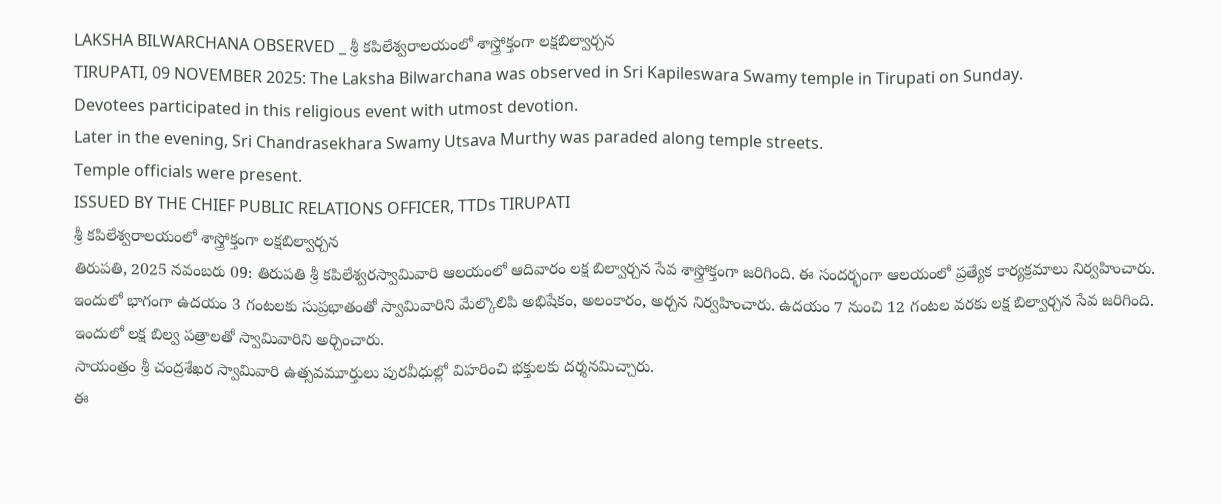LAKSHA BILWARCHANA OBSERVED _ శ్రీ కపిలేశ్వరాలయంలో శాస్త్రోక్తంగా లక్షబిల్వార్చన
TIRUPATI, 09 NOVEMBER 2025: The Laksha Bilwarchana was observed in Sri Kapileswara Swamy temple in Tirupati on Sunday.
Devotees participated in this religious event with utmost devotion.
Later in the evening, Sri Chandrasekhara Swamy Utsava Murthy was paraded along temple streets.
Temple officials were present.
ISSUED BY THE CHIEF PUBLIC RELATIONS OFFICER, TTDs TIRUPATI
శ్రీ కపిలేశ్వరాలయంలో శాస్త్రోక్తంగా లక్షబిల్వార్చన
తిరుపతి, 2025 నవంబరు 09: తిరుపతి శ్రీ కపిలేశ్వరస్వామివారి ఆలయంలో ఆదివారం లక్ష బిల్వార్చన సేవ శాస్త్రోక్తంగా జరిగింది. ఈ సందర్భంగా ఆలయంలో ప్రత్యేక కార్యక్రమాలు నిర్వహించారు.
ఇందులో భాగంగా ఉదయం 3 గంటలకు సుప్రభాతంతో స్వామివారిని మేల్కొలిపి అభిషేకం, అలంకారం, అర్చన నిర్వహించారు. ఉదయం 7 నుంచి 12 గంటల వరకు లక్ష బిల్వార్చన సేవ జరిగింది. ఇందులో లక్ష బిల్వ పత్రాలతో స్వామివారిని అర్చించారు.
సాయంత్రం శ్రీ చంద్రశేఖర స్వామివారి ఉత్సవమూర్తులు పురవీధుల్లో విహరించి భక్తులకు దర్శనమిచ్చారు.
ఈ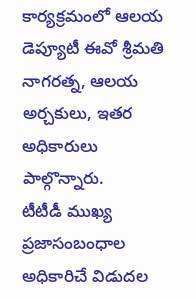కార్యక్రమంలో ఆలయ డెప్యూటీ ఈవో శ్రీమతి నాగరత్న, ఆలయ అర్చకులు, ఇతర అధికారులు పాల్గొన్నారు.
టీటీడీ ముఖ్య ప్రజాసంబంధాల అధికారిచే విడుదల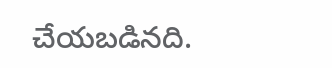చేయబడినది.